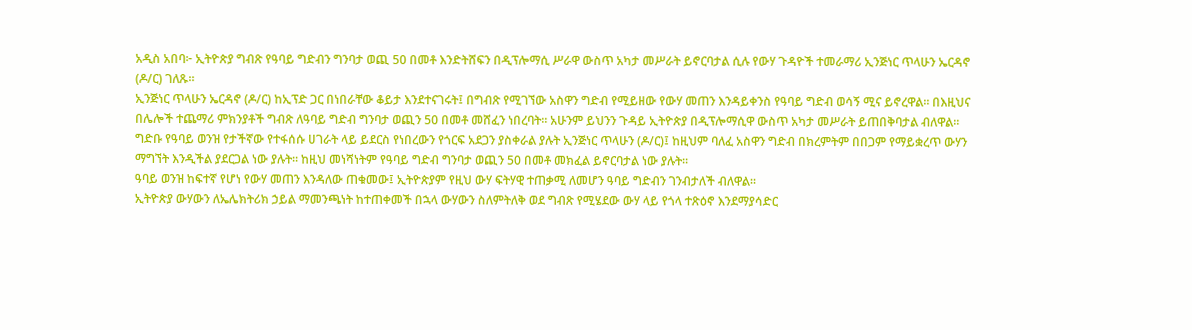አዲስ አበባ፦ ኢትዮጵያ ግብጽ የዓባይ ግድብን ግንባታ ወጪ 50 በመቶ እንድትሸፍን በዲፕሎማሲ ሥራዋ ውስጥ አካታ መሥራት ይኖርባታል ሲሉ የውሃ ጉዳዮች ተመራማሪ ኢንጅነር ጥላሁን ኤርዳኖ (ዶ/ር) ገለጹ።
ኢንጅነር ጥላሁን ኤርዳኖ (ዶ/ር) ከኢፕድ ጋር በነበራቸው ቆይታ እንደተናገሩት፤ በግብጽ የሚገኘው አስዋን ግድብ የሚይዘው የውሃ መጠን እንዳይቀንስ የዓባይ ግድብ ወሳኝ ሚና ይኖረዋል። በእዚህና በሌሎች ተጨማሪ ምክንያቶች ግብጽ ለዓባይ ግድብ ግንባታ ወጪን 50 በመቶ መሸፈን ነበረባት። አሁንም ይህንን ጉዳይ ኢትዮጵያ በዲፕሎማሲዋ ውስጥ አካታ መሥራት ይጠበቅባታል ብለዋል።
ግድቡ የዓባይ ወንዝ የታችኛው የተፋሰሱ ሀገራት ላይ ይደርስ የነበረውን የጎርፍ አደጋን ያስቀራል ያሉት ኢንጅነር ጥላሁን (ዶ/ር)፤ ከዚህም ባለፈ አስዋን ግድብ በክረምትም በበጋም የማይቋረጥ ውሃን ማግኘት እንዲችል ያደርጋል ነው ያሉት። ከዚህ መነሻነትም የዓባይ ግድብ ግንባታ ወጪን 50 በመቶ መክፈል ይኖርባታል ነው ያሉት።
ዓባይ ወንዝ ከፍተኛ የሆነ የውሃ መጠን እንዳለው ጠቁመው፤ ኢትዮጵያም የዚህ ውሃ ፍትሃዊ ተጠቃሚ ለመሆን ዓባይ ግድብን ገንብታለች ብለዋል።
ኢትዮጵያ ውሃውን ለኤሌክትሪክ ኃይል ማመንጫነት ከተጠቀመች በኋላ ውሃውን ስለምትለቅ ወደ ግብጽ የሚሄደው ውሃ ላይ የጎላ ተጽዕኖ እንደማያሳድር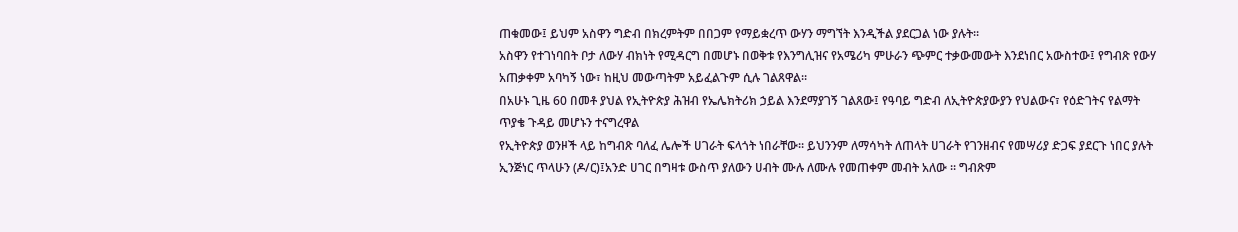ጠቁመው፤ ይህም አስዋን ግድብ በክረምትም በበጋም የማይቋረጥ ውሃን ማግኘት እንዲችል ያደርጋል ነው ያሉት።
አስዋን የተገነባበት ቦታ ለውሃ ብክነት የሚዳርግ በመሆኑ በወቅቱ የእንግሊዝና የአሜሪካ ምሁራን ጭምር ተቃውመውት እንደነበር አውስተው፤ የግብጽ የውሃ አጠቃቀም አባካኝ ነው፣ ከዚህ መውጣትም አይፈልጉም ሲሉ ገልጸዋል።
በአሁኑ ጊዜ 60 በመቶ ያህል የኢትዮጵያ ሕዝብ የኤሌክትሪክ ኃይል እንደማያገኝ ገልጸው፤ የዓባይ ግድብ ለኢትዮጵያውያን የህልውና፣ የዕድገትና የልማት ጥያቄ ጉዳይ መሆኑን ተናግረዋል
የኢትዮጵያ ወንዞች ላይ ከግብጽ ባለፈ ሌሎች ሀገራት ፍላጎት ነበራቸው። ይህንንም ለማሳካት ለጠላት ሀገራት የገንዘብና የመሣሪያ ድጋፍ ያደርጉ ነበር ያሉት ኢንጅነር ጥላሁን (ዶ/ር)፤አንድ ሀገር በግዛቱ ውስጥ ያለውን ሀብት ሙሉ ለሙሉ የመጠቀም መብት አለው ። ግብጽም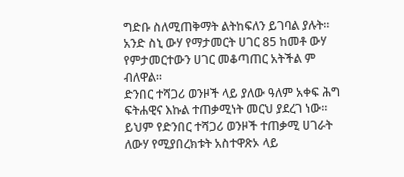ግድቡ ስለሚጠቅማት ልትከፍለን ይገባል ያሉት።
አንድ ስኒ ውሃ የማታመርት ሀገር 85 ከመቶ ውሃ የምታመርተውን ሀገር መቆጣጠር አትችል ም ብለዋል።
ድንበር ተሻጋሪ ወንዞች ላይ ያለው ዓለም አቀፍ ሕግ ፍትሐዊና እኩል ተጠቃሚነት መርህ ያደረገ ነው። ይህም የድንበር ተሻጋሪ ወንዞች ተጠቃሚ ሀገራት ለውሃ የሚያበረክቱት አስተዋጽኦ ላይ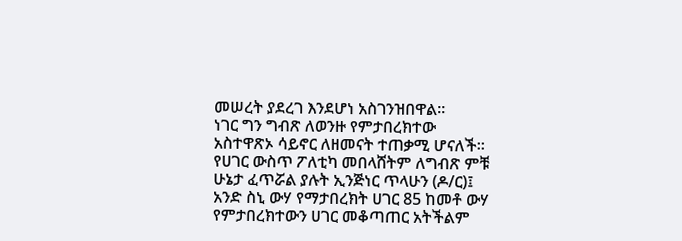መሠረት ያደረገ እንደሆነ አስገንዝበዋል።
ነገር ግን ግብጽ ለወንዙ የምታበረክተው አስተዋጽኦ ሳይኖር ለዘመናት ተጠቃሚ ሆናለች። የሀገር ውስጥ ፖለቲካ መበላሸትም ለግብጽ ምቹ ሁኔታ ፈጥሯል ያሉት ኢንጅነር ጥላሁን (ዶ/ር)፤ አንድ ስኒ ውሃ የማታበረክት ሀገር 85 ከመቶ ውሃ የምታበረክተውን ሀገር መቆጣጠር አትችልም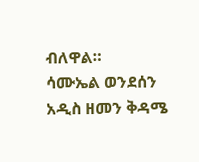ብለዋል።
ሳሙኤል ወንደሰን
አዲስ ዘመን ቅዳሜ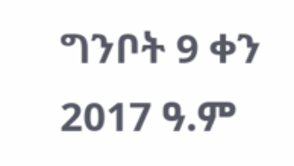ግንቦት 9 ቀን 2017 ዓ.ም